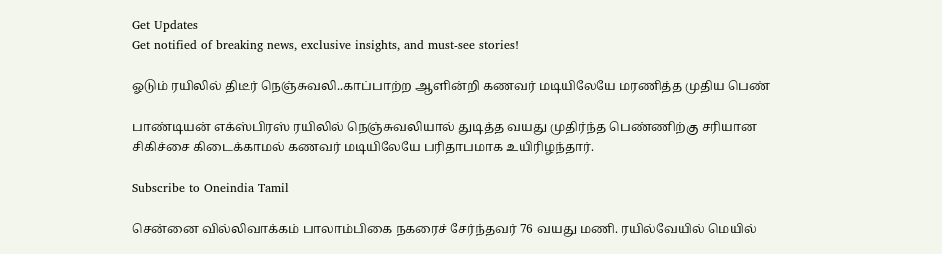Get Updates
Get notified of breaking news, exclusive insights, and must-see stories!

ஓடும் ரயிலில் திடீர் நெஞ்சுவலி..காப்பாற்ற ஆளின்றி கணவர் மடியிலேயே மரணித்த முதிய பெண்

பாண்டியன் எக்ஸ்பிரஸ் ரயிலில் நெஞ்சுவலியால் துடித்த வயது முதிர்ந்த பெண்ணிற்கு சரியான சிகிச்சை கிடைக்காமல் கணவர் மடியிலேயே பரிதாபமாக உயிரிழந்தார்.

Subscribe to Oneindia Tamil

சென்னை வில்லிவாக்கம் பாலாம்பிகை நகரைச் சேர்ந்தவர் 76 வயது மணி. ரயில்வேயில் மெயில்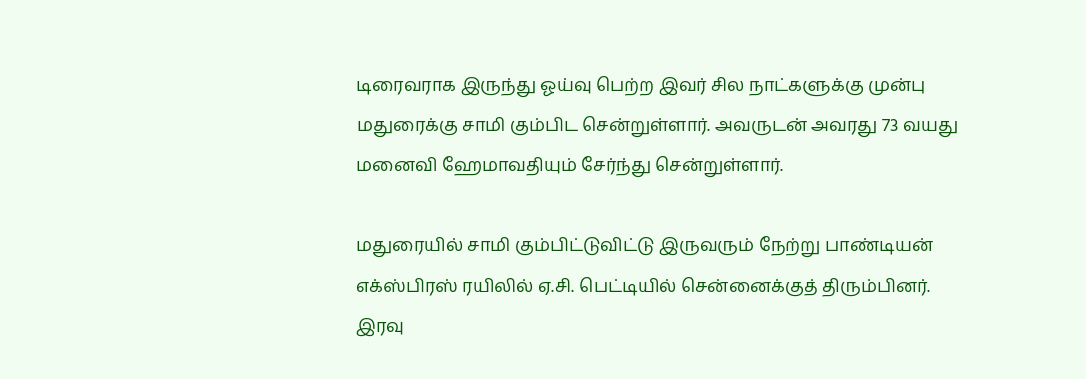டிரைவராக இருந்து ஓய்வு பெற்ற இவர் சில நாட்களுக்கு முன்பு மதுரைக்கு சாமி கும்பிட சென்றுள்ளார். அவருடன் அவரது 73 வயது மனைவி ஹேமாவதியும் சேர்ந்து சென்றுள்ளார்.

மதுரையில் சாமி கும்பிட்டுவிட்டு இருவரும் நேற்று பாண்டியன் எக்ஸ்பிரஸ் ரயிலில் ஏ.சி. பெட்டியில் சென்னைக்குத் திரும்பினர்.
இரவு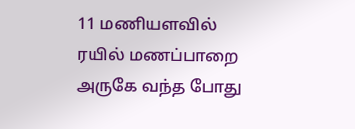11 மணியளவில் ரயில் மணப்பாறை அருகே வந்த போது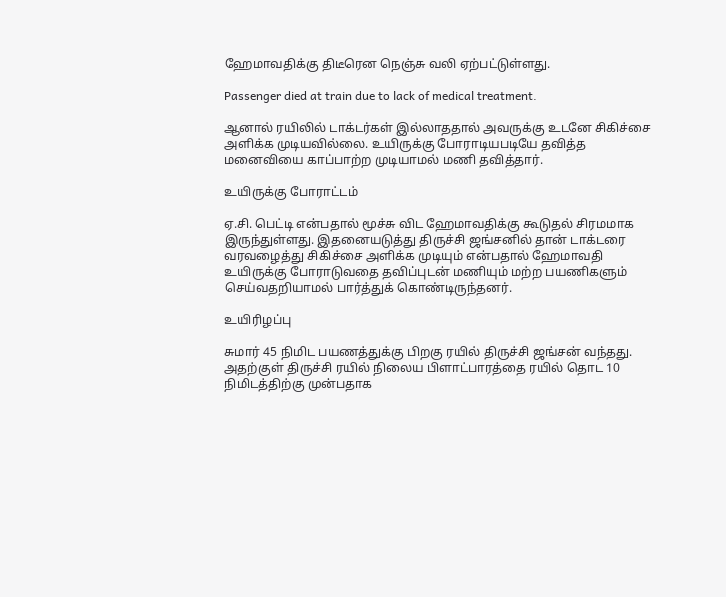ஹேமாவதிக்கு திடீரென நெஞ்சு வலி ஏற்பட்டுள்ளது.

Passenger died at train due to lack of medical treatment.

ஆனால் ரயிலில் டாக்டர்கள் இல்லாததால் அவருக்கு உடனே சிகிச்சை அளிக்க முடியவில்லை. உயிருக்கு போராடியபடியே தவித்த மனைவியை காப்பாற்ற முடியாமல் மணி தவித்தார்.

உயிருக்கு போராட்டம்

ஏ.சி. பெட்டி என்பதால் மூச்சு விட ஹேமாவதிக்கு கூடுதல் சிரமமாக இருந்துள்ளது. இதனையடுத்து திருச்சி ஜங்சனில் தான் டாக்டரை வரவழைத்து சிகிச்சை அளிக்க முடியும் என்பதால் ஹேமாவதி உயிருக்கு போராடுவதை தவிப்புடன் மணியும் மற்ற பயணிகளும் செய்வதறியாமல் பார்த்துக் கொண்டிருந்தனர்.

உயிரிழப்பு

சுமார் 45 நிமிட பயணத்துக்கு பிறகு ரயில் திருச்சி ஜங்சன் வந்தது. அதற்குள் திருச்சி ரயில் நிலைய பிளாட்பாரத்தை ரயில் தொட 10 நிமிடத்திற்கு முன்பதாக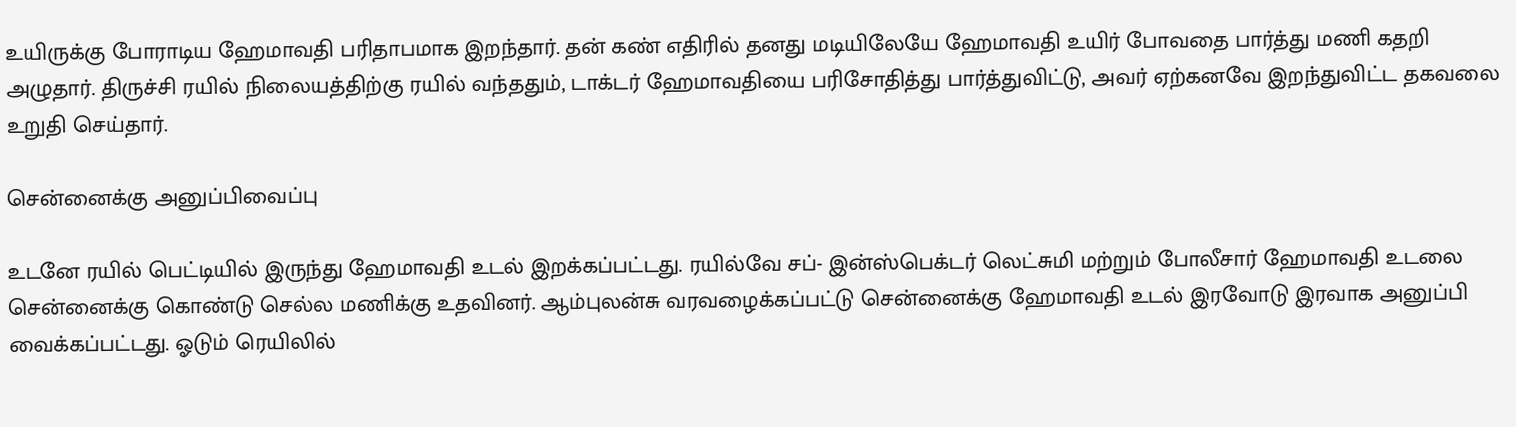உயிருக்கு போராடிய ஹேமாவதி பரிதாபமாக இறந்தார். தன் கண் எதிரில் தனது மடியிலேயே ஹேமாவதி உயிர் போவதை பார்த்து மணி கதறி அழுதார். திருச்சி ரயில் நிலையத்திற்கு ரயில் வந்ததும், டாக்டர் ஹேமாவதியை பரிசோதித்து பார்த்துவிட்டு, அவர் ஏற்கனவே இறந்துவிட்ட தகவலை உறுதி செய்தார்.

சென்னைக்கு அனுப்பிவைப்பு

உடனே ரயில் பெட்டியில் இருந்து ஹேமாவதி உடல் இறக்கப்பட்டது. ரயில்வே சப்- இன்ஸ்பெக்டர் லெட்சுமி மற்றும் போலீசார் ஹேமாவதி உடலை சென்னைக்கு கொண்டு செல்ல மணிக்கு உதவினர். ஆம்புலன்சு வரவழைக்கப்பட்டு சென்னைக்கு ஹேமாவதி உடல் இரவோடு இரவாக அனுப்பி வைக்கப்பட்டது. ஓடும் ரெயிலில்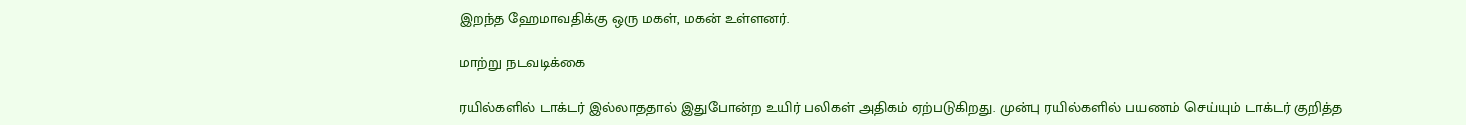இறந்த ஹேமாவதிக்கு ஒரு மகள், மகன் உள்ளனர்.

மாற்று நடவடிக்கை

ரயில்களில் டாக்டர் இல்லாததால் இதுபோன்ற உயிர் பலிகள் அதிகம் ஏற்படுகிறது. முன்பு ரயில்களில் பயணம் செய்யும் டாக்டர் குறித்த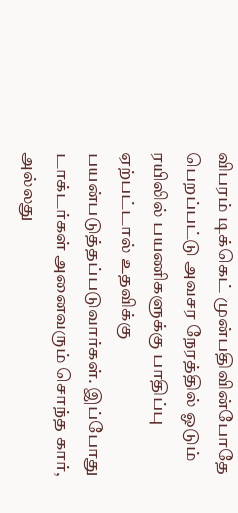விபரம் டிக்கெட் முன்பதிவின்போதே பெறப்பட்டு அவசர நேரத்தில் ஓடும் ரயிலில் பயணிகளுக்கு பாதிப்பு ஏற்பட்டால் உதவிக்கு பயன்படுத்தப்படுவார்கள். இப்போது டாக்டர்கள் அனைவரும் சொந்த கார், அல்லது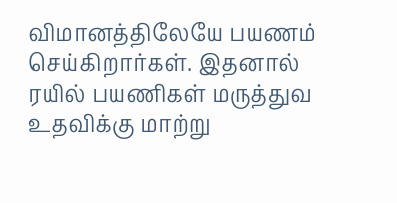விமானத்திலேயே பயணம் செய்கிறார்கள். இதனால் ரயில் பயணிகள் மருத்துவ உதவிக்கு மாற்று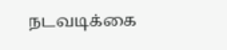நடவடிக்கை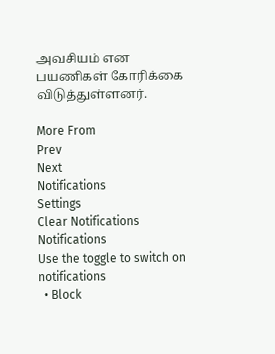அவசியம் என பயணிகள் கோரிக்கை விடுத்துள்ளனர்.

More From
Prev
Next
Notifications
Settings
Clear Notifications
Notifications
Use the toggle to switch on notifications
  • Block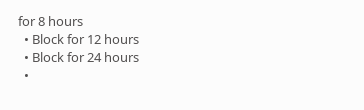for 8 hours
  • Block for 12 hours
  • Block for 24 hours
  •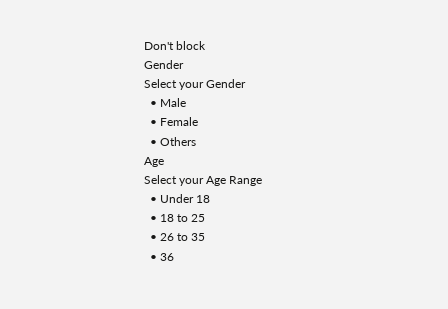Don't block
Gender
Select your Gender
  • Male
  • Female
  • Others
Age
Select your Age Range
  • Under 18
  • 18 to 25
  • 26 to 35
  • 36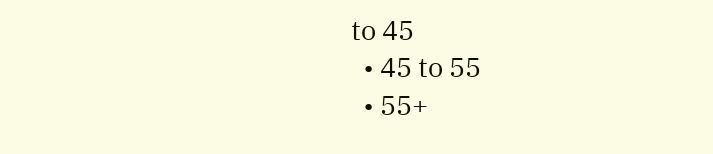to 45
  • 45 to 55
  • 55+